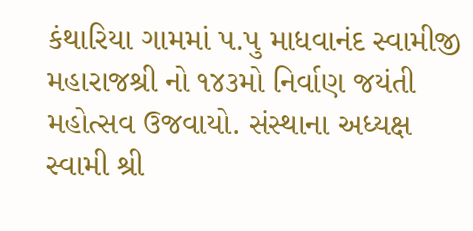કંથારિયા ગામમાં પ.પુ માધવાનંદ સ્વામીજી મહારાજશ્રી નો ૧૪૩મો નિર્વાણ જયંતી મહોત્સવ ઉજવાયો. સંસ્થાના અધ્યક્ષ સ્વામી શ્રી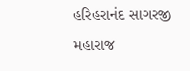હરિહરાનંદ સાગરજી મહારાજ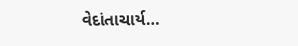વેદાંતાચાર્ય…